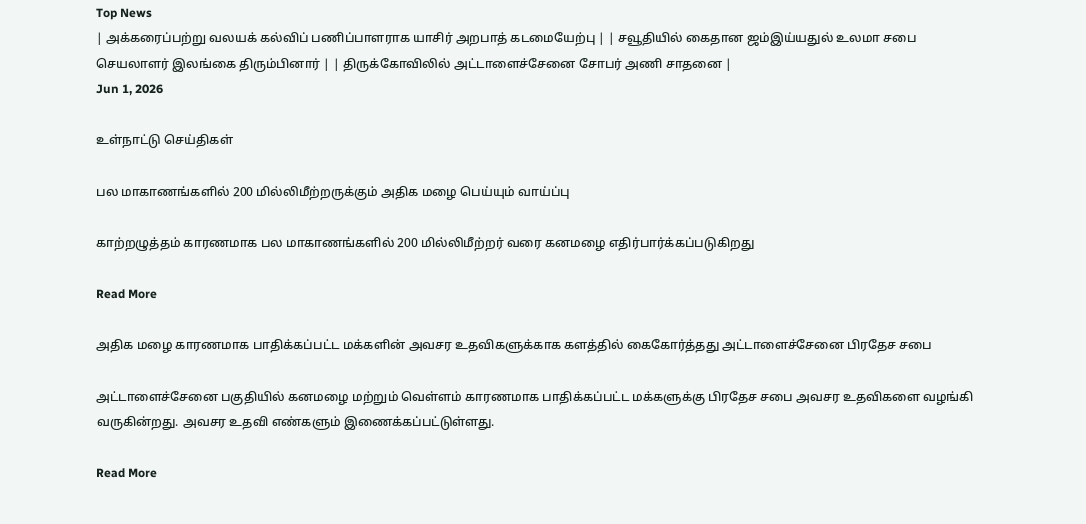Top News
| அக்கரைப்பற்று வலயக் கல்விப் பணிப்பாளராக யாசிர் அறபாத் கடமையேற்பு | | சவூதியில் கைதான ஜம்இய்யதுல் உலமா சபை செயலாளர் இலங்கை திரும்பினார் | | திருக்கோவிலில் அட்டாளைச்சேனை சோபர் அணி சாதனை |
Jun 1, 2026

உள்நாட்டு செய்திகள்

பல மாகாணங்களில் 200 மில்லிமீற்றருக்கும் அதிக மழை பெய்யும் வாய்ப்பு

காற்றழுத்தம் காரணமாக பல மாகாணங்களில் 200 மில்லிமீற்றர் வரை கனமழை எதிர்பார்க்கப்படுகிறது

Read More

அதிக மழை காரணமாக பாதிக்கப்பட்ட மக்களின் அவசர உதவிகளுக்காக களத்தில் கைகோர்த்தது அட்டாளைச்சேனை பிரதேச சபை

அட்டாளைச்சேனை பகுதியில் கனமழை மற்றும் வெள்ளம் காரணமாக பாதிக்கப்பட்ட மக்களுக்கு பிரதேச சபை அவசர உதவிகளை வழங்கி வருகின்றது. அவசர உதவி எண்களும் இணைக்கப்பட்டுள்ளது.

Read More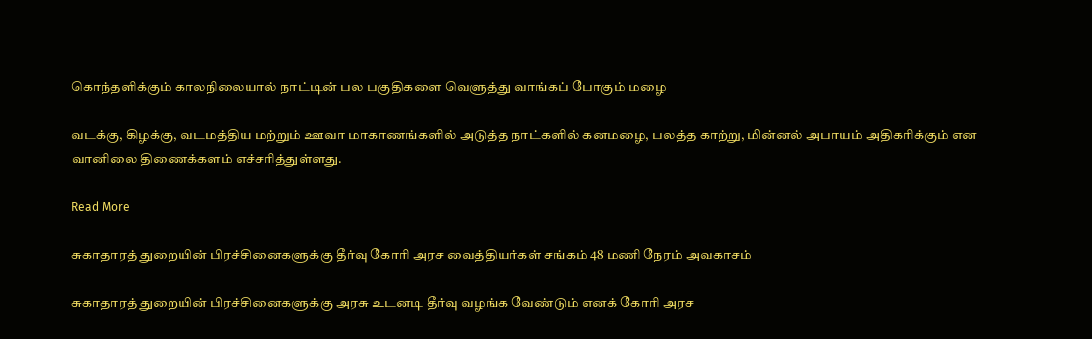கொந்தளிக்கும் காலநிலையால் நாட்டின் பல பகுதிகளை வெளுத்து வாங்கப் போகும் மழை

வடக்கு, கிழக்கு, வடமத்திய மற்றும் ஊவா மாகாணங்களில் அடுத்த நாட்களில் கனமழை, பலத்த காற்று, மின்னல் அபாயம் அதிகரிக்கும் என வானிலை திணைக்களம் எச்சரித்துள்ளது.

Read More

சுகாதாரத் துறையின் பிரச்சினைகளுக்கு தீர்வு கோரி அரச வைத்தியர்கள் சங்கம் 48 மணி நேரம் அவகாசம்

சுகாதாரத் துறையின் பிரச்சினைகளுக்கு அரசு உடனடி தீர்வு வழங்க வேண்டும் எனக் கோரி அரச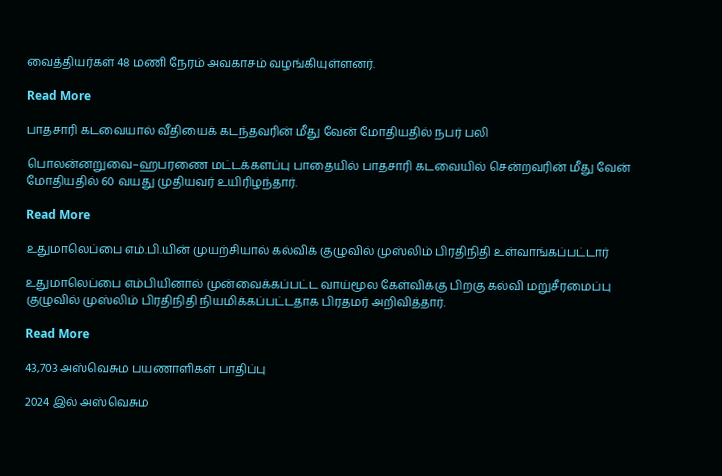வைத்தியர்கள் 48 மணி நேரம் அவகாசம் வழங்கியுள்ளனர்.

Read More

பாதசாரி கடவையால் வீதியைக் கடந்தவரின் மீது வேன் மோதியதில் நபர் பலி

பொலன்னறுவை–ஹபரணை மட்டக்களப்பு பாதையில் பாதசாரி கடவையில் சென்றவரின் மீது வேன் மோதியதில் 60 வயது முதியவர் உயிரிழந்தார்.

Read More

உதுமாலெப்பை எம்.பி.யின் முயற்சியால் கல்விக் குழுவில் முஸ்லிம் பிரதிநிதி உள்வாங்கப்பட்டார்

உதுமாலெப்பை எம்பியினால் முன்வைக்கப்பட்ட வாய்மூல கேள்விக்கு பிறகு கல்வி மறுசீரமைப்பு குழுவில் முஸ்லிம் பிரதிநிதி நியமிக்கப்பட்டதாக பிரதமர் அறிவித்தார்.

Read More

43,703 அஸ்வெசும பயணாளிகள் பாதிப்பு

2024 இல் அஸ்வெசும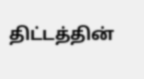திட்டத்தின்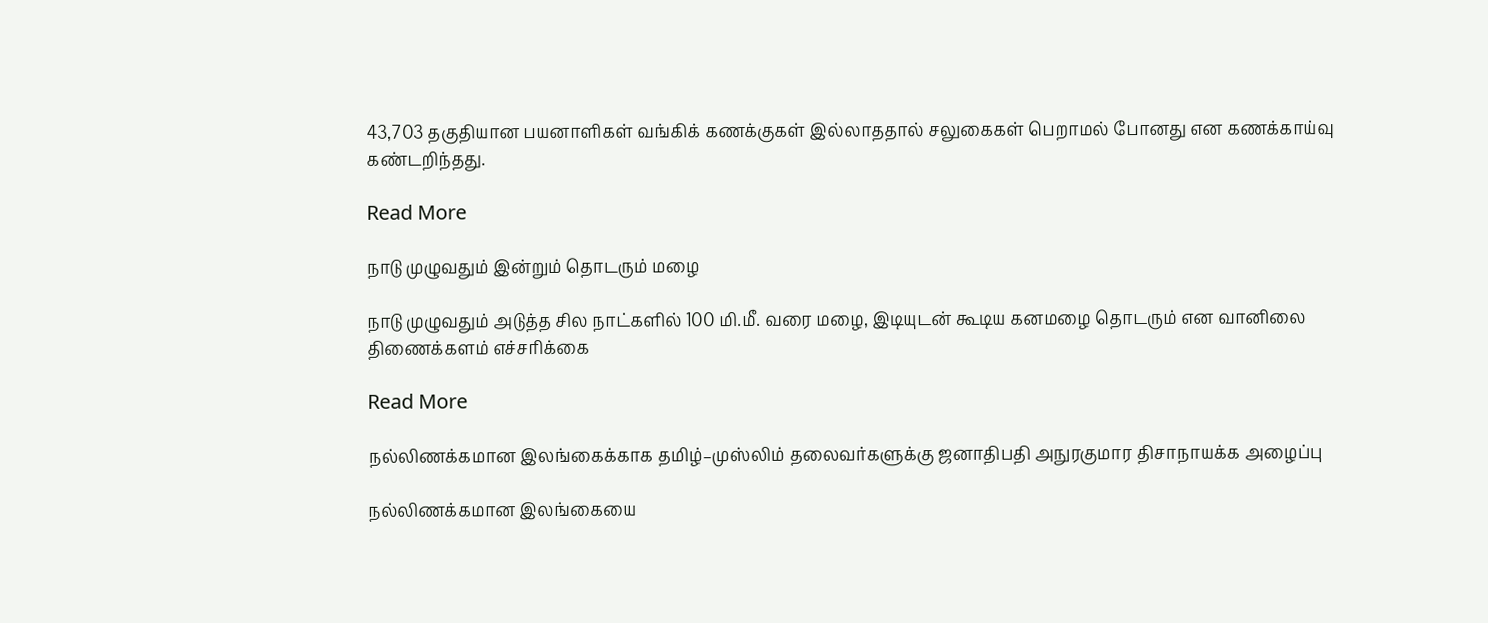43,703 தகுதியான பயனாளிகள் வங்கிக் கணக்குகள் இல்லாததால் சலுகைகள் பெறாமல் போனது என கணக்காய்வு கண்டறிந்தது.

Read More

நாடு முழுவதும் இன்றும் தொடரும் மழை

நாடு முழுவதும் அடுத்த சில நாட்களில் 100 மி.மீ. வரை மழை, இடியுடன் கூடிய கனமழை தொடரும் என வானிலை திணைக்களம் எச்சரிக்கை

Read More

நல்லிணக்கமான இலங்கைக்காக தமிழ்–முஸ்லிம் தலைவர்களுக்கு ஜனாதிபதி அநுரகுமார திசாநாயக்க அழைப்பு

நல்லிணக்கமான இலங்கையை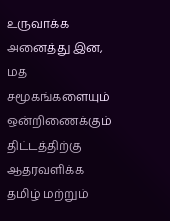உருவாக்க அனைத்து இன, மத சமூகங்களையும் ஒன்றிணைக்கும் திட்டத்திற்கு ஆதரவளிக்க தமிழ் மற்றும்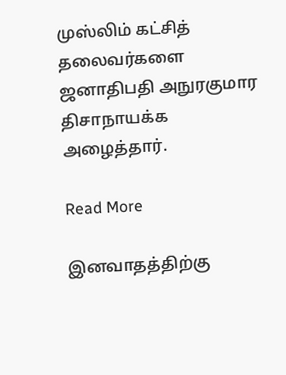முஸ்லிம் கட்சித் தலைவர்களை ஜனாதிபதி அநுரகுமார திசாநாயக்க அழைத்தார்.

Read More

இனவாதத்திற்கு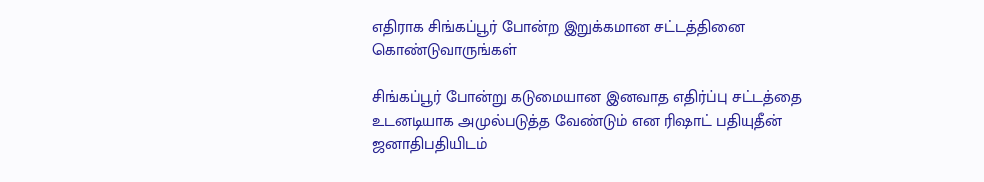எதிராக சிங்கப்பூர் போன்ற இறுக்கமான சட்டத்தினை கொண்டுவாருங்கள்

சிங்கப்பூர் போன்று கடுமையான இனவாத எதிர்ப்பு சட்டத்தை உடனடியாக அமுல்படுத்த வேண்டும் என ரிஷாட் பதியுதீன் ஜனாதிபதியிடம்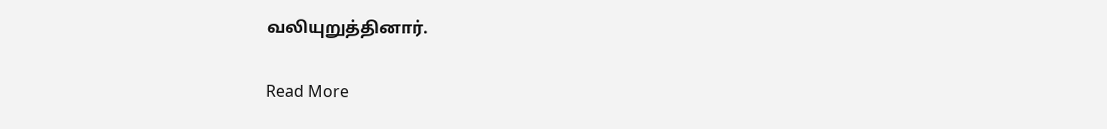வலியுறுத்தினார்.

Read More